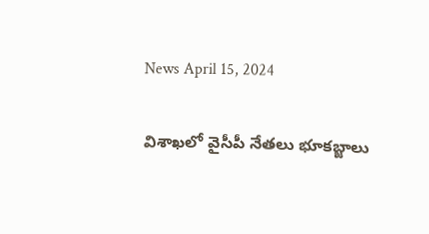News April 15, 2024

విశాఖలో వైసీపీ నేతలు భూకబ్జాలు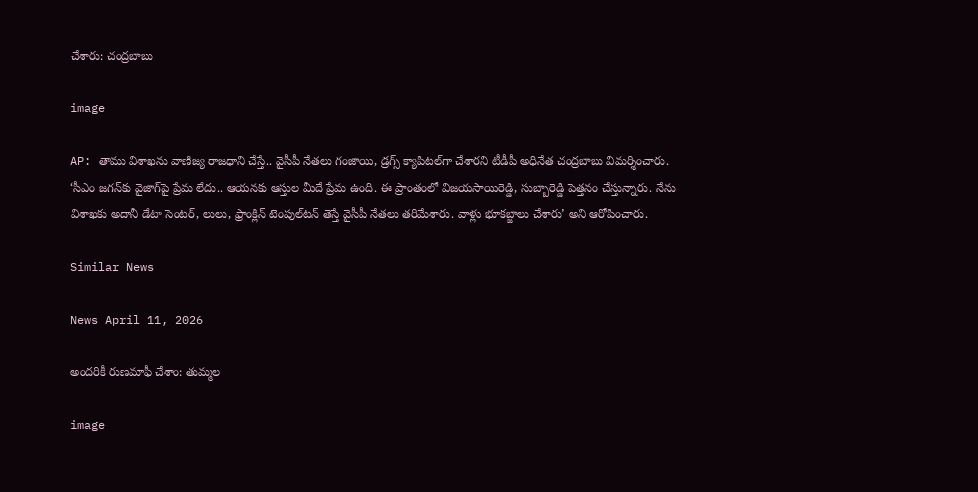చేశారు: చంద్రబాబు

image

AP: తాము విశాఖను వాణిజ్య రాజధాని చేస్తే.. వైసీపీ నేతలు గంజాయి, డ్రగ్స్ క్యాపిటల్‌గా చేశారని టీడీపీ అధినేత చంద్రబాబు విమర్శించారు. ‘సీఎం జగన్‌కు వైజాగ్‌పై ప్రేమ లేదు.. ఆయనకు ఆస్తుల మీదే ప్రేమ ఉంది. ఈ ప్రాంతంలో విజయసాయిరెడ్డి, సుబ్బారెడ్డి పెత్తనం చేస్తున్నారు. నేను విశాఖకు అదానీ డేటా సెంటర్, లులు, ఫ్రాంక్లిన్ టెంపుల్‌టన్‌ తెస్తే వైసీపీ నేతలు తరిమేశారు. వాళ్లు భూకబ్జాలు చేశారు’ అని ఆరోపించారు.

Similar News

News April 11, 2026

అందరికీ రుణమాఫీ చేశాం: తుమ్మల

image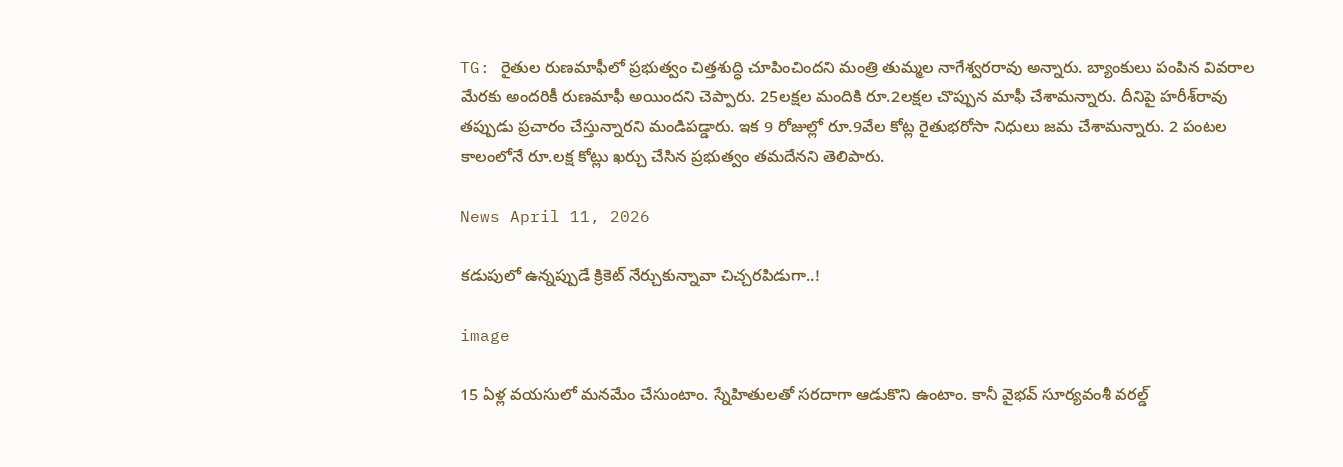TG: రైతుల రుణమాఫీలో ప్రభుత్వం చిత్తశుద్ధి చూపించిందని మంత్రి తుమ్మల నాగేశ్వరరావు అన్నారు. బ్యాంకులు పంపిన వివరాల మేరకు అందరికీ రుణమాఫీ అయిందని చెప్పారు. 25లక్షల మందికి రూ.2లక్షల చొప్పున మాఫీ చేశామన్నారు. దీనిపై హరీశ్‌రావు తప్పుడు ప్రచారం చేస్తున్నారని మండిపడ్డారు. ఇక 9 రోజుల్లో రూ.9వేల కోట్ల రైతుభరోసా నిధులు జమ చేశామన్నారు. 2 పంటల కాలంలోనే రూ.లక్ష కోట్లు ఖర్చు చేసిన ప్రభుత్వం తమదేనని తెలిపారు.

News April 11, 2026

కడుపులో ఉన్నప్పుడే క్రికెట్ నేర్చుకున్నావా చిచ్చరపిడుగా..!

image

15 ఏళ్ల వయసులో మనమేం చేసుంటాం. స్నేహితులతో సరదాగా ఆడుకొని ఉంటాం. కానీ వైభవ్ సూర్యవంశీ వరల్డ్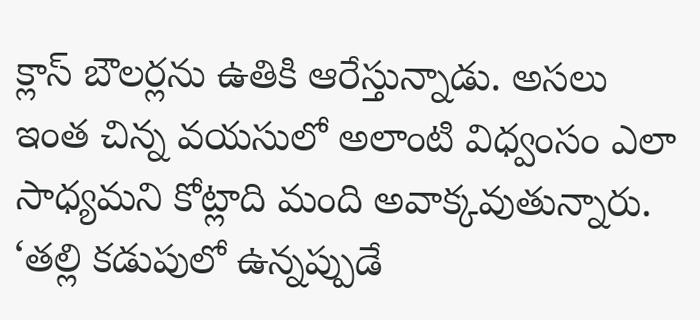క్లాస్ బౌలర్లను ఉతికి ఆరేస్తున్నాడు. అసలు ఇంత చిన్న వయసులో అలాంటి విధ్వంసం ఎలా సాధ్యమని కోట్లాది మంది అవాక్కవుతున్నారు. ‘తల్లి కడుపులో ఉన్నప్పుడే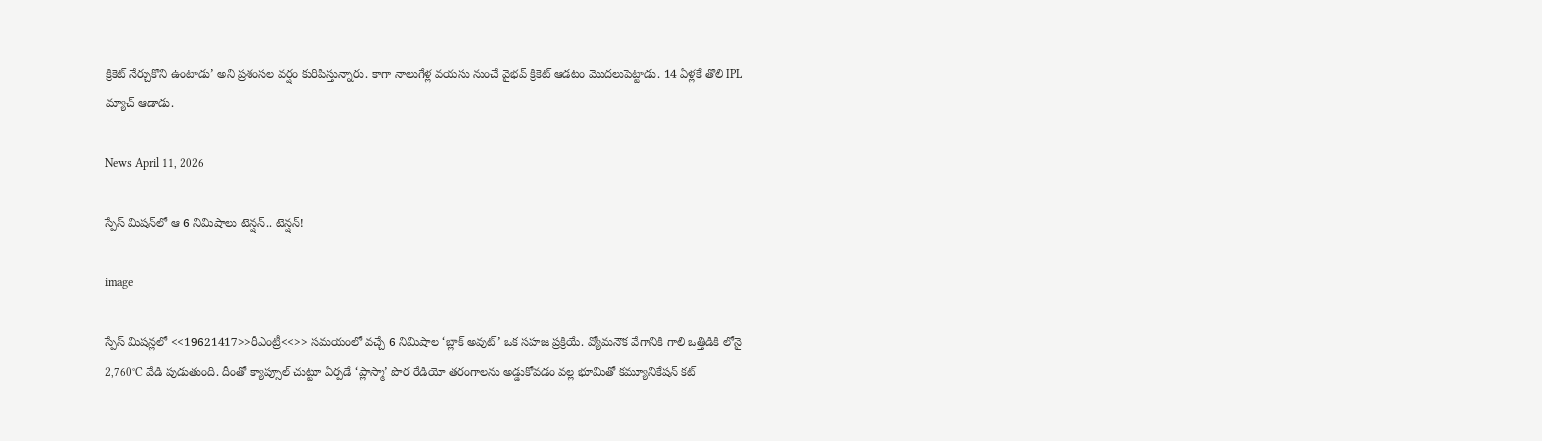క్రికెట్ నేర్చుకొని ఉంటాడు’ అని ప్రశంసల వర్షం కురిపిస్తున్నారు. కాగా నాలుగేళ్ల వయసు నుంచే వైభవ్ క్రికెట్ ఆడటం మొదలుపెట్టాడు. 14 ఏళ్లకే తొలి IPL మ్యాచ్ ఆడాడు.

News April 11, 2026

స్పేస్ మిషన్‌లో ఆ 6 నిమిషాలు టెన్షన్.. టెన్షన్!

image

స్పేస్ మిషన్లలో <<19621417>>రీఎంట్రీ<<>> సమయంలో వచ్చే 6 నిమిషాల ‘బ్లాక్ అవుట్’ ఒక సహజ ప్రక్రియే. వ్యోమనౌక వేగానికి గాలి ఒత్తిడికి లోనై 2,760°C వేడి పుడుతుంది. దీంతో క్యాప్సూల్ చుట్టూ ఏర్పడే ‘ప్లాస్మా’ పొర రేడియో తరంగాలను అడ్డుకోవడం వల్ల భూమితో కమ్యూనికేషన్ కట్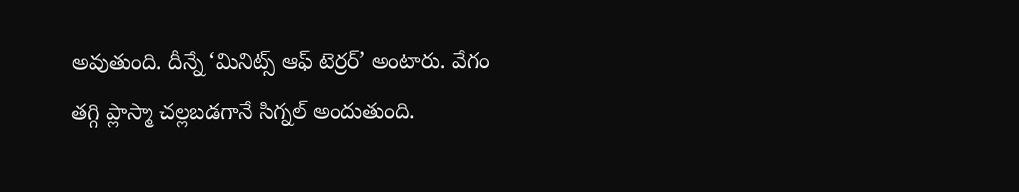అవుతుంది. దీన్నే ‘మినిట్స్ ఆఫ్ టెర్రర్’ అంటారు. వేగం తగ్గి ప్లాస్మా చల్లబడగానే సిగ్నల్ అందుతుంది.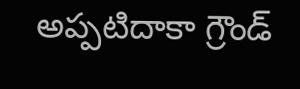అప్పటిదాకా గ్రౌండ్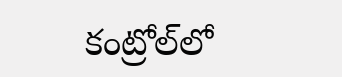కంట్రోల్‌లో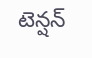టెన్షన్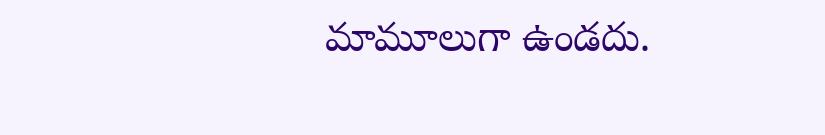మామూలుగా ఉండదు.